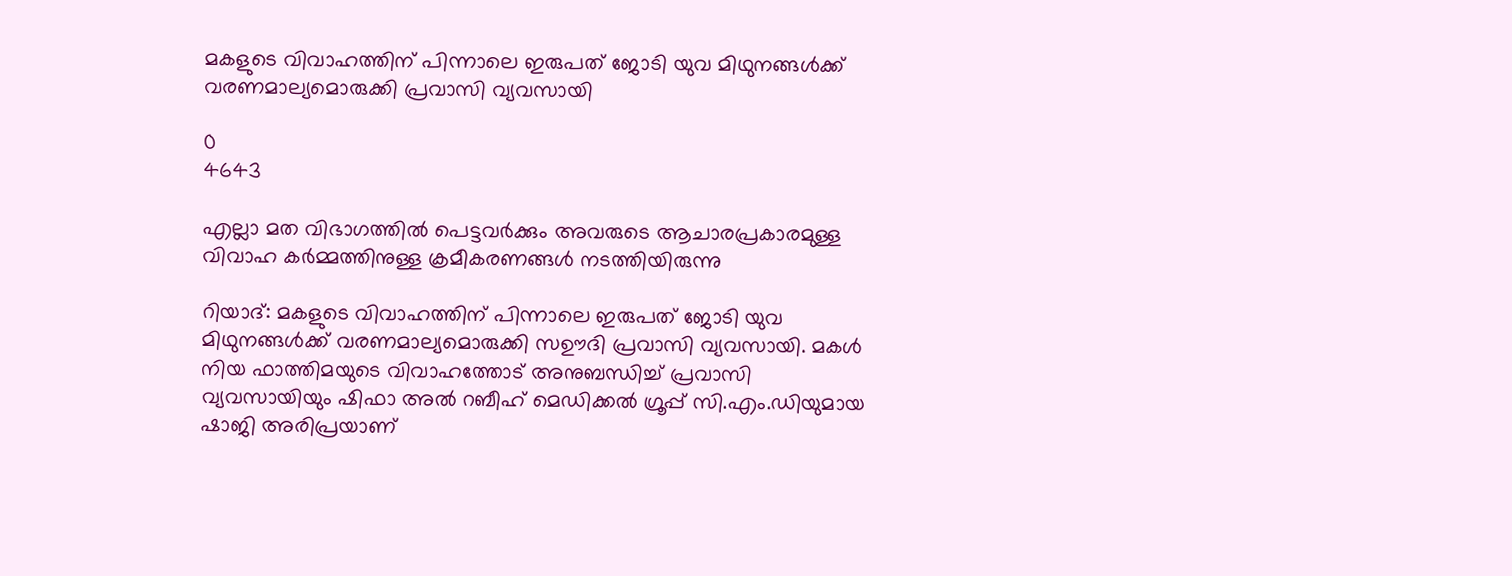മകളുടെ വിവാഹത്തിന് പിന്നാലെ ഇരുപത് ജോടി യുവ മിഥുനങ്ങള്‍ക്ക് വരണമാല്യമൊരുക്കി പ്രവാസി വ്യവസായി

0
4643

എല്ലാ മത വിഭാഗത്തില്‍ പെട്ടവര്‍ക്കും അവരുടെ ആചാരപ്രകാരമുള്ള വിവാഹ കര്‍മ്മത്തിനുള്ള ക്രമീകരണങ്ങള്‍ നടത്തിയിരുന്നു

റിയാദ്: മകളുടെ വിവാഹത്തിന് പിന്നാലെ ഇരുപത് ജോടി യുവ മിഥുനങ്ങള്‍ക്ക് വരണമാല്യമൊരുക്കി സഊദി പ്രവാസി വ്യവസായി. മകള്‍ നിയ ഫാത്തിമയുടെ വിവാഹത്തോട് അനുബന്ധിച്ച് പ്രവാസി വ്യവസായിയും ഷിഫാ അല്‍ റബീഹ് മെഡിക്കല്‍ ഗ്രൂപ്പ് സി.എം.ഡിയുമായ ഷാജി അരിപ്രയാണ്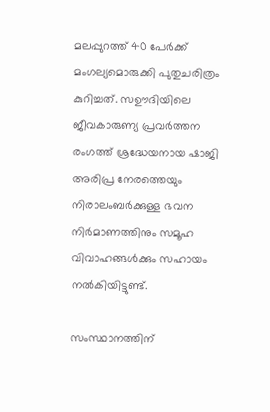മലപ്പുറത്ത് 40 പേര്‍ക്ക് മംഗല്യമൊരുക്കി പുതുചരിത്രം കുറിച്ചത്. സഊദിയിലെ ജീവകാരുണ്യ പ്രവര്‍ത്തന രംഗത്ത് ശ്രദ്ധേയനായ ഷാജി അരിപ്ര നേരത്തെയും നിരാലംബര്‍ക്കുള്ള ഭവന നിര്‍മാണത്തിനും സമൂഹ വിവാഹങ്ങള്‍ക്കും സഹായം നല്‍കിയിട്ടുണ്ട്.

സംസ്ഥാനത്തിന്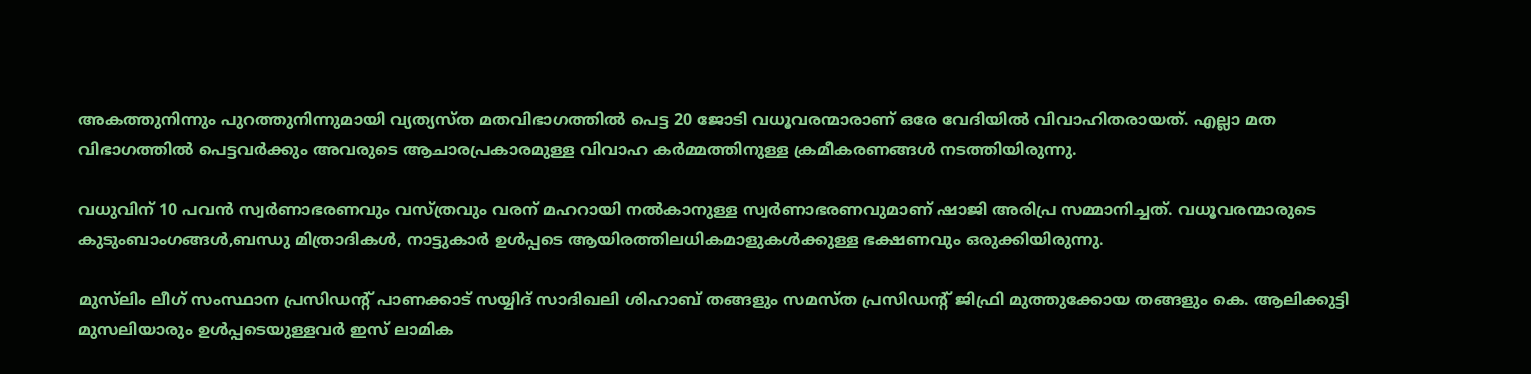അകത്തുനിന്നും പുറത്തുനിന്നുമായി വ്യത്യസ്ത മതവിഭാഗത്തില്‍ പെട്ട 20 ജോടി വധൂവരന്മാരാണ് ഒരേ വേദിയില്‍ വിവാഹിതരായത്. എല്ലാ മത വിഭാഗത്തില്‍ പെട്ടവര്‍ക്കും അവരുടെ ആചാരപ്രകാരമുള്ള വിവാഹ കര്‍മ്മത്തിനുള്ള ക്രമീകരണങ്ങള്‍ നടത്തിയിരുന്നു.

വധുവിന് 10 പവന്‍ സ്വര്‍ണാഭരണവും വസ്ത്രവും വരന് മഹറായി നല്‍കാനുള്ള സ്വര്‍ണാഭരണവുമാണ് ഷാജി അരിപ്ര സമ്മാനിച്ചത്. വധൂവരന്മാരുടെ കുടുംബാംഗങ്ങള്‍,ബന്ധു മിത്രാദികള്‍, നാട്ടുകാര്‍ ഉള്‍പ്പടെ ആയിരത്തിലധികമാളുകള്‍ക്കുള്ള ഭക്ഷണവും ഒരുക്കിയിരുന്നു.

മുസ്‌ലിം ലീഗ് സംസ്ഥാന പ്രസിഡന്റ് പാണക്കാട് സയ്യിദ് സാദിഖലി ശിഹാബ് തങ്ങളും സമസ്ത പ്രസിഡന്റ് ജിഫ്രി മുത്തുക്കോയ തങ്ങളും കെ. ആലിക്കുട്ടി മുസലിയാരും ഉള്‍പ്പടെയുള്ളവര്‍ ഇസ് ലാമിക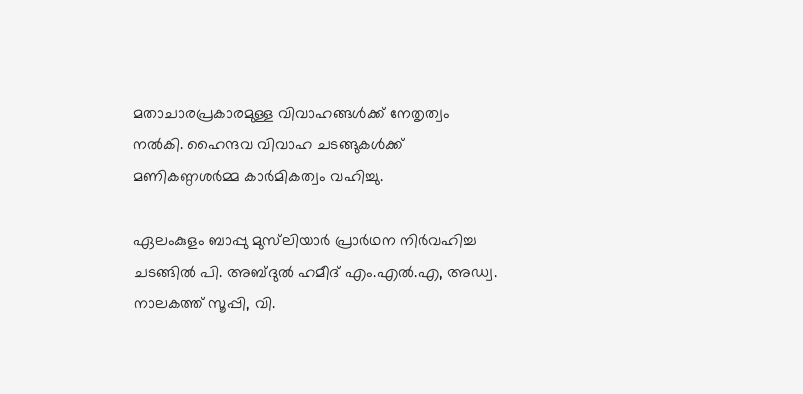മതാചാരപ്രകാരമുള്ള വിവാഹങ്ങള്‍ക്ക് നേതൃത്വം നല്‍കി. ഹൈന്ദവ വിവാഹ ചടങ്ങുകള്‍ക്ക് മണികണ്ഠശര്‍മ്മ കാര്‍മികത്വം വഹിച്ചു.

ഏലംകുളം ബാപ്പു മുസ്‌ലിയാര്‍ പ്രാര്‍ഥന നിര്‍വഹിച്ച ചടങ്ങില്‍ പി. അബ്ദുല്‍ ഹമീദ് എം.എല്‍.എ, അഡ്വ. നാലകത്ത് സൂപ്പി, വി.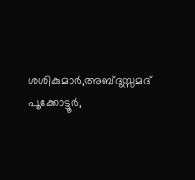ശശികുമാര്‍,അബ്ദുസ്സമദ് പൂക്കോട്ടൂര്‍,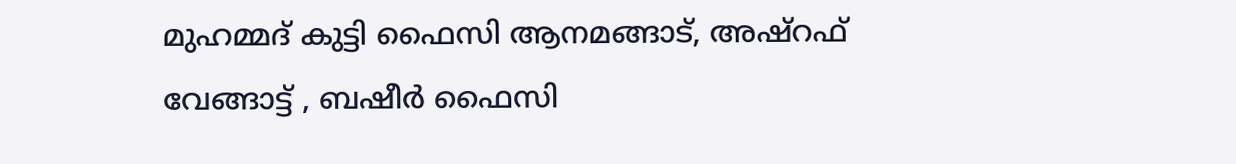മുഹമ്മദ് കുട്ടി ഫൈസി ആനമങ്ങാട്, അഷ്‌റഫ് വേങ്ങാട്ട് , ബഷീര്‍ ഫൈസി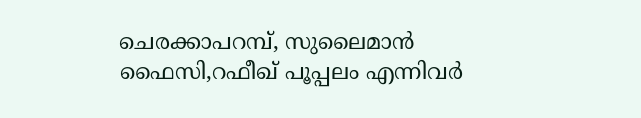ചെരക്കാപറമ്പ്, സുലൈമാന്‍ ഫൈസി,റഫീഖ് പൂപ്പലം എന്നിവര്‍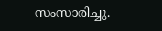സംസാരിച്ചു.